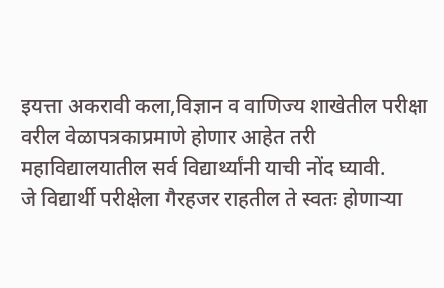इयत्ता अकरावी कला,विज्ञान व वाणिज्य शाखेतील परीक्षा वरील वेळापत्रकाप्रमाणे होणार आहेत तरी महाविद्यालयातील सर्व विद्यार्थ्यांनी याची नोंद घ्यावी.
जे विद्यार्थी परीक्षेला गैरहजर राहतील ते स्वतः होणाऱ्या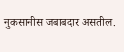नुकसानीस जबाबदार असतील.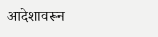आदेशावरून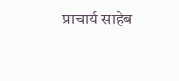प्राचार्य साहेब